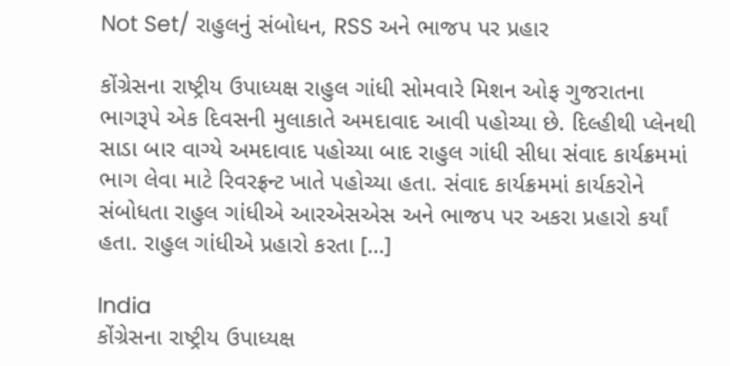Not Set/ રાહુલનું સંબોધન, RSS અને ભાજપ પર પ્રહાર

કોંગ્રેસના રાષ્ટ્રીય ઉપાધ્યક્ષ રાહુલ ગાંધી સોમવારે મિશન ઓફ ગુજરાતના ભાગરૂપે એક દિવસની મુલાકાતે અમદાવાદ આવી પહોચ્યા છે. દિલ્હીથી પ્લેનથી સાડા બાર વાગ્યે અમદાવાદ પહોચ્યા બાદ રાહુલ ગાંધી સીધા સંવાદ કાર્યક્રમમાં ભાગ લેવા માટે રિવરફ્રન્ટ ખાતે પહોચ્યા હતા. સંવાદ કાર્યક્રમમાં કાર્યકરોને સંબોધતા રાહુલ ગાંધીએ આરએસએસ અને ભાજપ પર અકરા પ્રહારો કર્યાં હતા. રાહુલ ગાંધીએ પ્રહારો કરતા […]

India
કોંગ્રેસના રાષ્ટ્રીય ઉપાધ્યક્ષ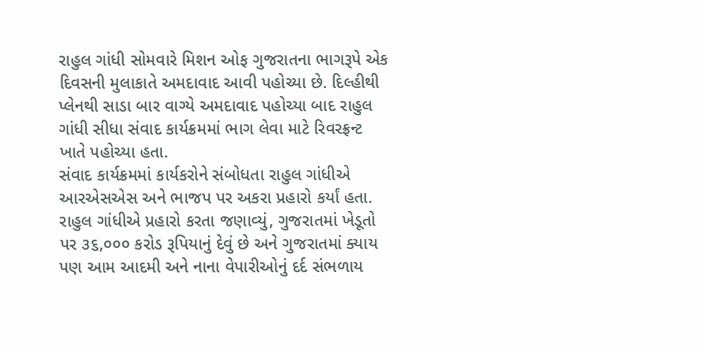રાહુલ ગાંધી સોમવારે મિશન ઓફ ગુજરાતના ભાગરૂપે એક દિવસની મુલાકાતે અમદાવાદ આવી પહોચ્યા છે. દિલ્હીથી પ્લેનથી સાડા બાર વાગ્યે અમદાવાદ પહોચ્યા બાદ રાહુલ ગાંધી સીધા સંવાદ કાર્યક્રમમાં ભાગ લેવા માટે રિવરફ્રન્ટ ખાતે પહોચ્યા હતા.
સંવાદ કાર્યક્રમમાં કાર્યકરોને સંબોધતા રાહુલ ગાંધીએ આરએસએસ અને ભાજપ પર અકરા પ્રહારો કર્યાં હતા. રાહુલ ગાંધીએ પ્રહારો કરતા જણાવ્યું, ગુજરાતમાં ખેડૂતો પર ૩૬,૦૦૦ કરોડ રૂપિયાનું દેવું છે અને ગુજરાતમાં ક્યાય પણ આમ આદમી અને નાના વેપારીઓનું દર્દ સંભળાય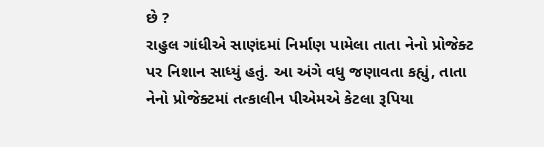છે ?
રાહુલ ગાંધીએ સાણંદમાં નિર્માણ પામેલા તાતા નેનો પ્રોજેક્ટ પર નિશાન સાધ્યું હતું. આ અંગે વધુ જણાવતા કહ્યું, તાતા નેનો પ્રોજેક્ટમાં તત્કાલીન પીએમએ કેટલા રૂપિયા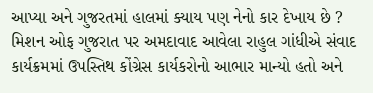આપ્યા અને ગુજરતમાં હાલમાં ક્યાય પણ નેનો કાર દેખાય છે ?
મિશન ઓફ ગુજરાત પર અમદાવાદ આવેલા રાહુલ ગાંધીએ સંવાદ કાર્યક્રમમાં ઉપસ્તિથ કોંગ્રેસ કાર્યકરોનો આભાર માન્યો હતો અને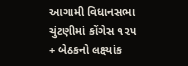આગામી વિધાનસભા ચુંટણીમાં કોંગેસ ૧૨૫ + બેઠકનો લક્ષ્યાંક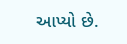આપ્યો છે.